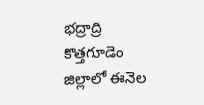భద్రాద్రి కొత్తగూడెం జిల్లాలో ఈనెల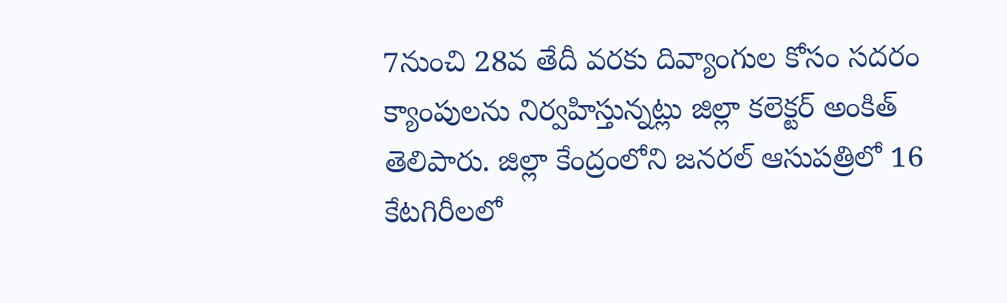7నుంచి 28వ తేదీ వరకు దివ్యాంగుల కోసం సదరం క్యాంపులను నిర్వహిస్తున్నట్లు జిల్లా కలెక్టర్ అంకిత్ తెలిపారు. జిల్లా కేంద్రంలోని జనరల్ ఆసుపత్రిలో 16 కేటగిరీలలో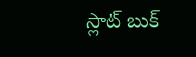స్లాట్ బుక్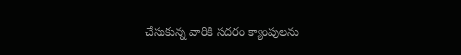చేసుకున్న వారికి సదరం క్యాంపులను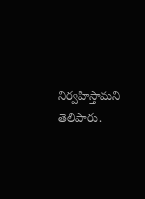నిర్వహిస్తామని తెలిపారు.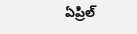ఏప్రిల్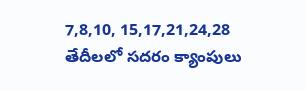7,8,10, 15,17,21,24,28 తేదీలలో సదరం క్యాంపులు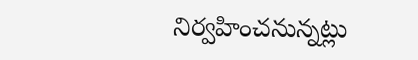నిర్వహించనున్నట్లు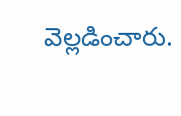వెల్లడించారు.